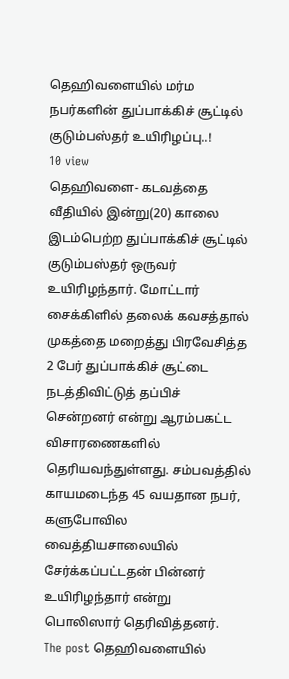தெஹிவளையில் மர்ம நபர்களின் துப்பாக்கிச் சூட்டில் குடும்பஸ்தர் உயிரிழப்பு..!
10 view
தெஹிவளை- கடவத்தை வீதியில் இன்று(20) காலை இடம்பெற்ற துப்பாக்கிச் சூட்டில் குடும்பஸ்தர் ஒருவர் உயிரிழந்தார். மோட்டார் சைக்கிளில் தலைக் கவசத்தால் முகத்தை மறைத்து பிரவேசித்த 2 பேர் துப்பாக்கிச் சூட்டை நடத்திவிட்டுத் தப்பிச் சென்றனர் என்று ஆரம்பகட்ட விசாரணைகளில் தெரியவந்துள்ளது. சம்பவத்தில் காயமடைந்த 45 வயதான நபர், களுபோவில வைத்தியசாலையில் சேர்க்கப்பட்டதன் பின்னர் உயிரிழந்தார் என்று பொலிஸார் தெரிவித்தனர்.
The post தெஹிவளையில்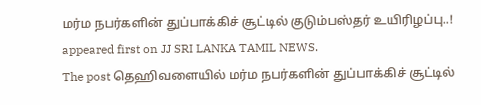மர்ம நபர்களின் துப்பாக்கிச் சூட்டில் குடும்பஸ்தர் உயிரிழப்பு..! appeared first on JJ SRI LANKA TAMIL NEWS.
The post தெஹிவளையில் மர்ம நபர்களின் துப்பாக்கிச் சூட்டில்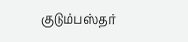குடும்பஸ்தர்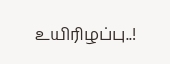உயிரிழப்பு..!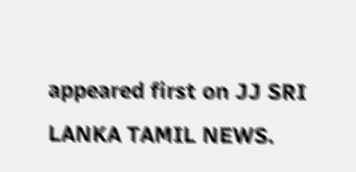appeared first on JJ SRI LANKA TAMIL NEWS.